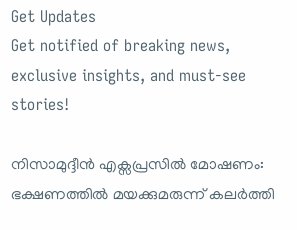Get Updates
Get notified of breaking news, exclusive insights, and must-see stories!

നിസാമുദ്ദീൻ എക്സപ്രസിൽ മോഷണം: ഭക്ഷണത്തിൽ മയക്കുമരുന്ന് കലർത്തി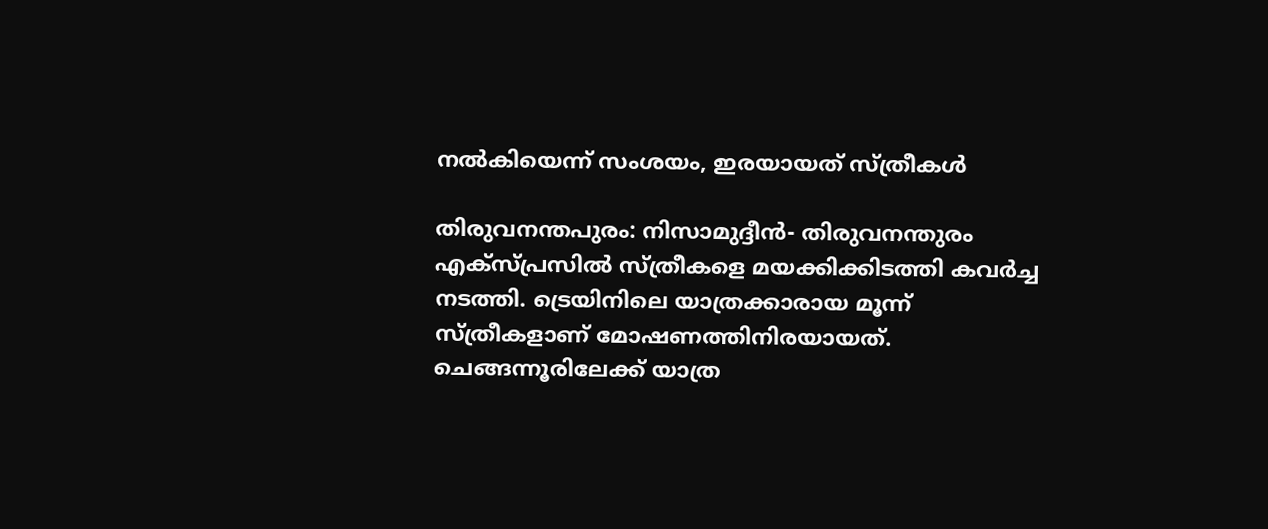നൽകിയെന്ന് സംശയം, ഇരയായത് സ്ത്രീകൾ

തിരുവനന്തപുരം: നിസാമുദ്ദീൻ- തിരുവനന്തുരം എക്സ്പ്രസിൽ സ്ത്രീകളെ മയക്കിക്കിടത്തി കവർച്ച നടത്തി. ട്രെയിനിലെ യാത്രക്കാരായ മൂന്ന് സ്ത്രീകളാണ് മോഷണത്തിനിരയായത്. ചെങ്ങന്നൂരിലേക്ക് യാത്ര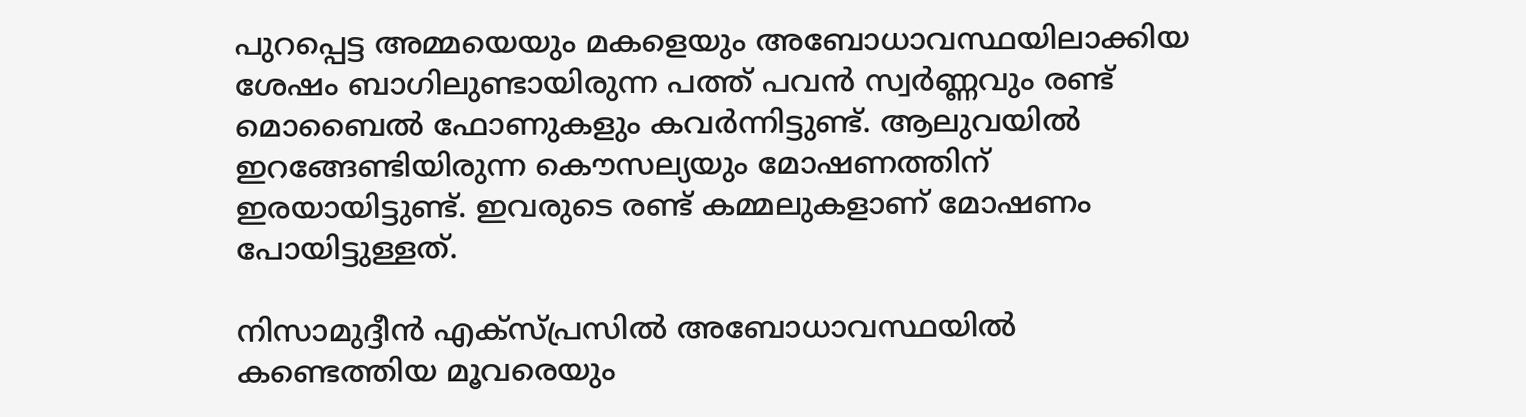പുറപ്പെട്ട അമ്മയെയും മകളെയും അബോധാവസ്ഥയിലാക്കിയ ശേഷം ബാഗിലുണ്ടായിരുന്ന പത്ത് പവൻ സ്വർണ്ണവും രണ്ട് മൊബൈൽ ഫോണുകളും കവർന്നിട്ടുണ്ട്. ആലുവയിൽ ഇറങ്ങേണ്ടിയിരുന്ന കൌസല്യയും മോഷണത്തിന് ഇരയായിട്ടുണ്ട്. ഇവരുടെ രണ്ട് കമ്മലുകളാണ് മോഷണം പോയിട്ടുള്ളത്.

നിസാമുദ്ദീൻ എക്സ്പ്രസിൽ അബോധാവസ്ഥയിൽ കണ്ടെത്തിയ മൂവരെയും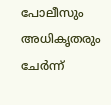പോലീസും അധികൃതരും ചേർന്ന്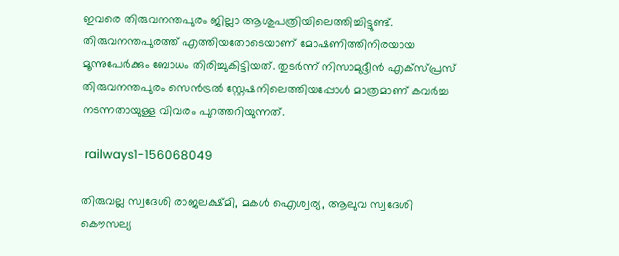ഇവരെ തിരുവനന്തപുരം ജില്ലാ ആശുപത്രിയിലെത്തിച്ചിട്ടുണ്ട്. തിരുവനന്തപുരത്ത് എത്തിയതോടെയാണ് മോഷണിത്തിനിരയായ മൂന്നുപേർക്കും ബോധം തിരിച്ചുകിട്ടിയത്. തുടർന്ന് നിസാമുദ്ദീൻ എക്സ്പ്രസ് തിരുവനന്തപുരം സെൻട്രൽ സ്റ്റേഷനിലെത്തിയപ്പോൾ മാത്രമാണ് കവർച്ച നടന്നതായുള്ള വിവരം പുറത്തറിയുന്നത്.

 railways1-156068049

തിരുവല്ല സ്വദേശി രാജലക്ഷ്മി, മകൾ ഐശ്വര്യ, ആലുവ സ്വദേശി കൌസല്യ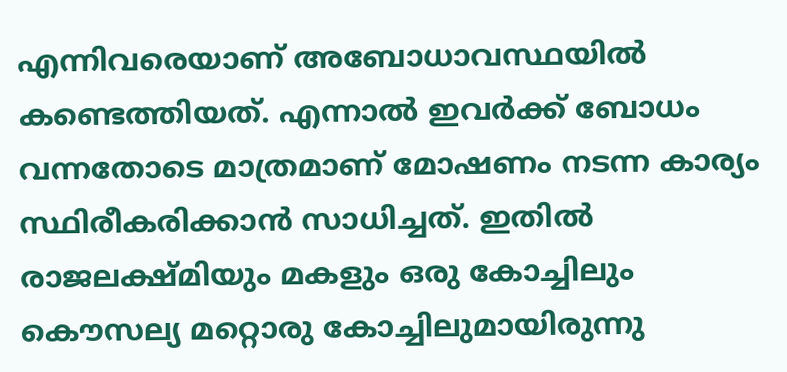എന്നിവരെയാണ് അബോധാവസ്ഥയിൽ കണ്ടെത്തിയത്. എന്നാൽ ഇവർക്ക് ബോധം വന്നതോടെ മാത്രമാണ് മോഷണം നടന്ന കാര്യം സ്ഥിരീകരിക്കാൻ സാധിച്ചത്. ഇതിൽ രാജലക്ഷ്മിയും മകളും ഒരു കോച്ചിലും കൌസല്യ മറ്റൊരു കോച്ചിലുമായിരുന്നു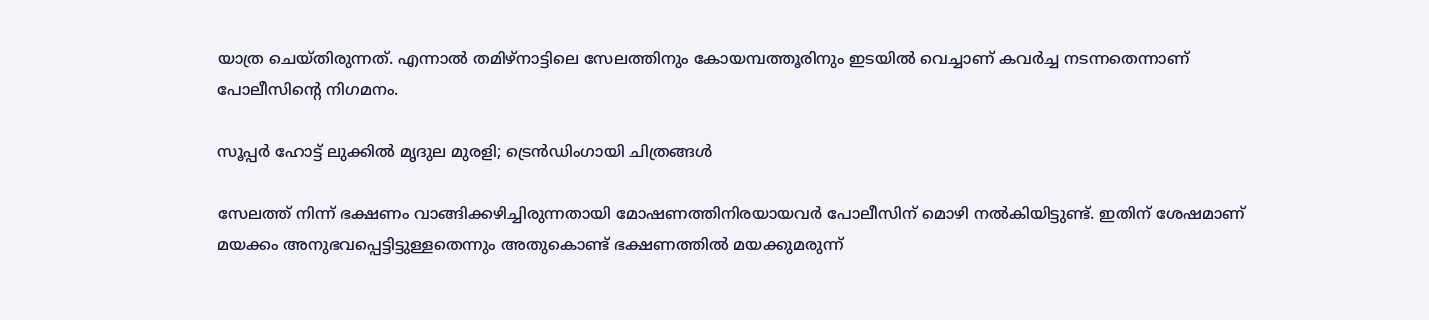യാത്ര ചെയ്തിരുന്നത്. എന്നാൽ തമിഴ്നാട്ടിലെ സേലത്തിനും കോയമ്പത്തൂരിനും ഇടയിൽ വെച്ചാണ് കവർച്ച നടന്നതെന്നാണ് പോലീസിന്റെ നിഗമനം.

സൂപ്പര്‍ ഹോട്ട് ലുക്കില്‍ മൃദുല മുരളി; ട്രെന്‍ഡിംഗായി ചിത്രങ്ങള്‍

സേലത്ത് നിന്ന് ഭക്ഷണം വാങ്ങിക്കഴിച്ചിരുന്നതായി മോഷണത്തിനിരയായവർ പോലീസിന് മൊഴി നൽകിയിട്ടുണ്ട്. ഇതിന് ശേഷമാണ് മയക്കം അനുഭവപ്പെട്ടിട്ടുള്ളതെന്നും അതുകൊണ്ട് ഭക്ഷണത്തിൽ മയക്കുമരുന്ന്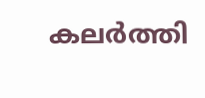കലർത്തി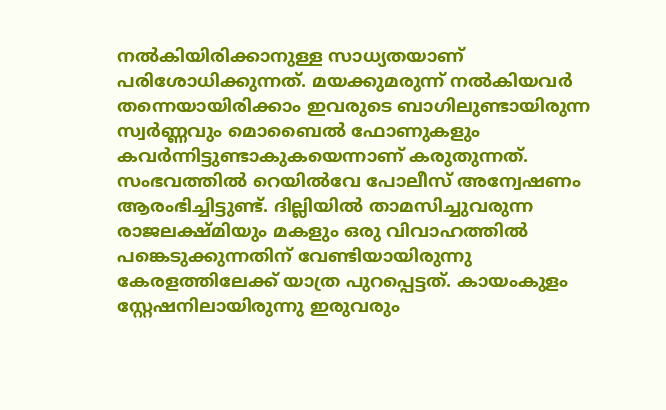നൽകിയിരിക്കാനുള്ള സാധ്യതയാണ് പരിശോധിക്കുന്നത്. മയക്കുമരുന്ന് നൽകിയവർ തന്നെയായിരിക്കാം ഇവരുടെ ബാഗിലുണ്ടായിരുന്ന സ്വർണ്ണവും മൊബൈൽ ഫോണുകളും കവർന്നിട്ടുണ്ടാകുകയെന്നാണ് കരുതുന്നത്. സംഭവത്തിൽ റെയിൽവേ പോലീസ് അന്വേഷണം ആരംഭിച്ചിട്ടുണ്ട്. ദില്ലിയിൽ താമസിച്ചുവരുന്ന രാജലക്ഷ്മിയും മകളും ഒരു വിവാഹത്തിൽ പങ്കെടുക്കുന്നതിന് വേണ്ടിയായിരുന്നു കേരളത്തിലേക്ക് യാത്ര പുറപ്പെട്ടത്. കായംകുളം സ്റ്റേഷനിലായിരുന്നു ഇരുവരും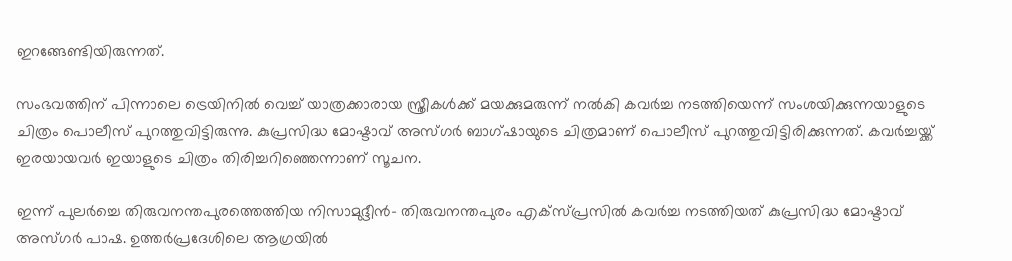ഇറങ്ങേണ്ടിയിരുന്നത്.

സംഭവത്തിന് പിന്നാലെ ട്രെയിനില്‍ വെച്ച് യാത്രക്കാരായ സ്ത്രീകൾക്ക് മയക്കുമരുന്ന് നല്‍കി കവര്‍ച്ച നടത്തിയെന്ന് സംശയിക്കുന്നയാളുടെ ചിത്രം പൊലീസ് പുറത്തുവിട്ടിരുന്നു. കുപ്രസിദ്ധ മോഷ്ടാവ് അസ്ഗര്‍ ബാഗ്ഷായുടെ ചിത്രമാണ് പൊലീസ് പുറത്തുവിട്ടിരിക്കുന്നത്. കവര്‍ച്ചയ്ക്ക് ഇരയായവര്‍ ഇയാളുടെ ചിത്രം തിരിച്ചറിഞ്ഞെന്നാണ് സൂചന.

ഇന്ന് പുലർച്ചെ തിരുവനന്തപുരത്തെത്തിയ നിസാമുദ്ദീൻ- തിരുവനന്തപുരം എക്സ്പ്രസിൽ കവർച്ച നടത്തിയത് കുപ്രസിദ്ധ മോഷ്ടാവ് അസ്ഗർ പാഷ. ഉത്തർപ്രദേശിലെ ആഗ്രയിൽ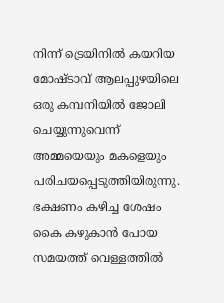നിന്ന് ട്രെയിനിൽ കയറിയ മോഷ്ടാവ് ആലപ്പുഴയിലെ ഒരു കമ്പനിയിൽ ജോലി ചെയ്യുന്നുവെന്ന് അമ്മയെയും മകളെയും പരിചയപ്പെടുത്തിയിരുന്നു. ഭക്ഷണം കഴിച്ച ശേഷം കൈ കഴുകാൻ പോയ സമയത്ത് വെള്ളത്തിൽ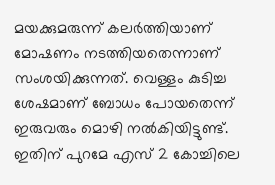മയക്കുമരുന്ന് കലർത്തിയാണ് മോഷണം നടത്തിയതെന്നാണ് സംശയിക്കുന്നത്. വെള്ളം കുടിച്ച ശേഷമാണ് ബോധം പോയതെന്ന് ഇരുവരും മൊഴി നൽകിയിട്ടുണ്ട്. ഇതിന് പുറമേ എസ് 2 കോച്ചിലെ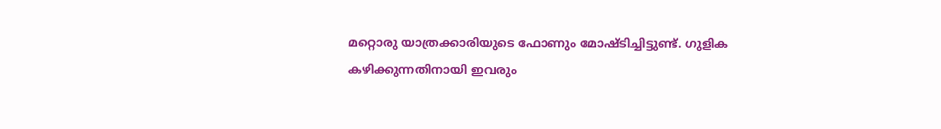മറ്റൊരു യാത്രക്കാരിയുടെ ഫോണും മോഷ്ടിച്ചിട്ടുണ്ട്. ഗുളിക കഴിക്കുന്നതിനായി ഇവരും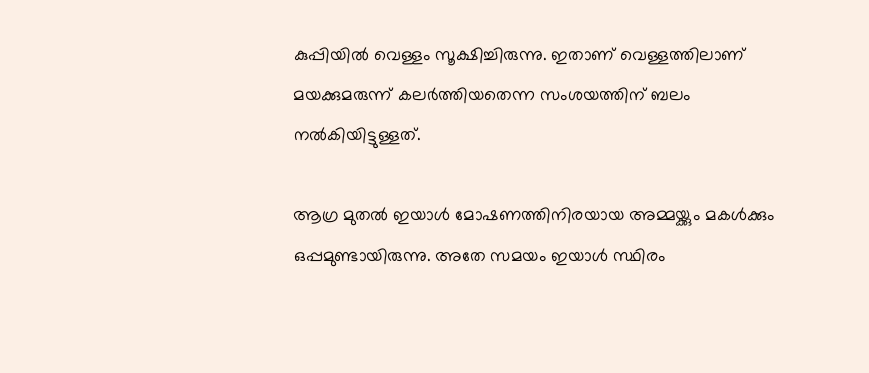കുപ്പിയിൽ വെള്ളം സൂക്ഷിച്ചിരുന്നു. ഇതാണ് വെള്ളത്തിലാണ് മയക്കുമരുന്ന് കലർത്തിയതെന്ന സംശയത്തിന് ബലം നൽകിയിട്ടുള്ളത്.

ആഗ്ര മുതൽ ഇയാൾ മോഷണത്തിനിരയായ അമ്മയ്ക്കും മകൾക്കും ഒപ്പമുണ്ടായിരുന്നു. അതേ സമയം ഇയാൾ സ്ഥിരം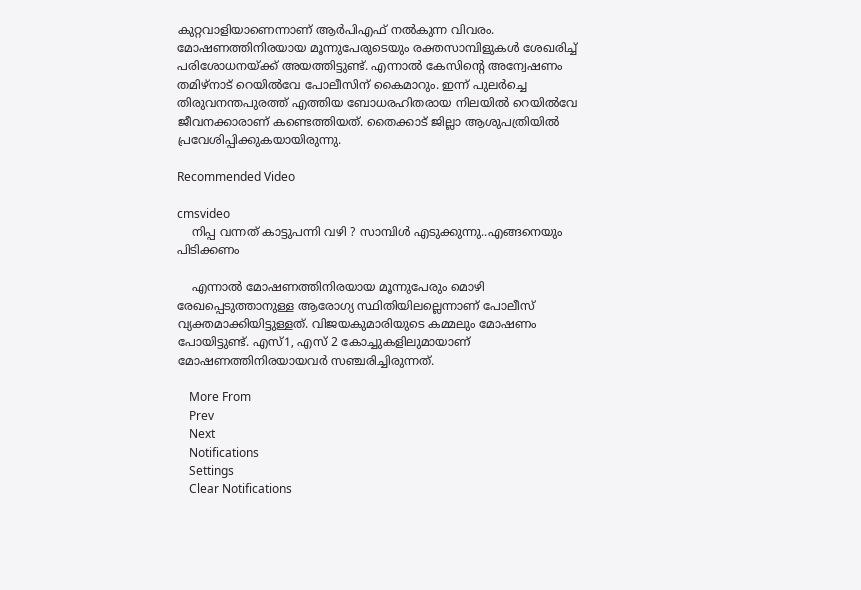കുറ്റവാളിയാണെന്നാണ് ആർപിഎഫ് നൽകുന്ന വിവരം. മോഷണത്തിനിരയായ മൂന്നുപേരുടെയും രക്തസാമ്പിളുകൾ ശേഖരിച്ച് പരിശോധനയ്ക്ക് അയത്തിട്ടുണ്ട്. എന്നാൽ കേസിന്റെ അന്വേഷണം തമിഴ്നാട് റെയിൽവേ പോലീസിന് കൈമാറും. ഇന്ന് പുലർച്ചെ തിരുവനന്തപുരത്ത് എത്തിയ ബോധരഹിതരായ നിലയിൽ റെയിൽവേ ജീവനക്കാരാണ് കണ്ടെത്തിയത്. തൈക്കാട് ജില്ലാ ആശുപത്രിയിൽ പ്രവേശിപ്പിക്കുകയായിരുന്നു.

Recommended Video

cmsvideo
    നിപ്പ വന്നത് കാട്ടുപന്നി വഴി ? സാമ്പിൾ എടുക്കുന്നു..എങ്ങനെയും പിടിക്കണം

    എന്നാൽ മോഷണത്തിനിരയായ മൂന്നുപേരും മൊഴി രേഖപ്പെടുത്താനുള്ള ആരോഗ്യ സ്ഥിതിയിലല്ലെന്നാണ് പോലീസ് വ്യക്തമാക്കിയിട്ടുള്ളത്. വിജയകുമാരിയുടെ കമ്മലും മോഷണം പോയിട്ടുണ്ട്. എസ്1, എസ് 2 കോച്ചുകളിലുമായാണ് മോഷണത്തിനിരയായവർ സഞ്ചരിച്ചിരുന്നത്.

    More From
    Prev
    Next
    Notifications
    Settings
    Clear Notifications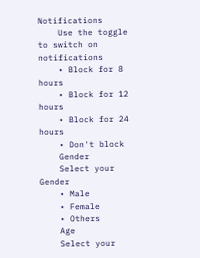Notifications
    Use the toggle to switch on notifications
    • Block for 8 hours
    • Block for 12 hours
    • Block for 24 hours
    • Don't block
    Gender
    Select your Gender
    • Male
    • Female
    • Others
    Age
    Select your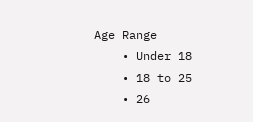Age Range
    • Under 18
    • 18 to 25
    • 26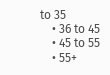to 35
    • 36 to 45
    • 45 to 55
    • 55+